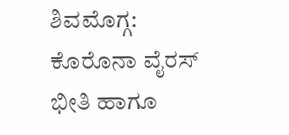ಶಿವಮೊಗ್ಗ: ಕೊರೊನಾ ವೈರಸ್ ಭೀತಿ ಹಾಗೂ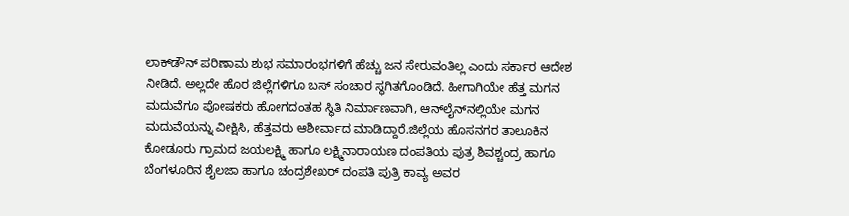ಲಾಕ್‍ಡೌನ್ ಪರಿಣಾಮ ಶುಭ ಸಮಾರಂಭಗಳಿಗೆ ಹೆಚ್ಚು ಜನ ಸೇರುವಂತಿಲ್ಲ ಎಂದು ಸರ್ಕಾರ ಆದೇಶ ನೀಡಿದೆ. ಅಲ್ಲದೇ ಹೊರ ಜಿಲ್ಲೆಗಳಿಗೂ ಬಸ್ ಸಂಚಾರ ಸ್ಥಗಿತಗೊಂಡಿದೆ. ಹೀಗಾಗಿಯೇ ಹೆತ್ತ ಮಗನ ಮದುವೆಗೂ ಪೋಷಕರು ಹೋಗದಂತಹ ಸ್ಥಿತಿ ನಿರ್ಮಾಣವಾಗಿ, ಆನ್‍ಲೈನ್‍ನಲ್ಲಿಯೇ ಮಗನ ಮದುವೆಯನ್ನು ವೀಕ್ಷಿಸಿ, ಹೆತ್ತವರು ಆಶೀರ್ವಾದ ಮಾಡಿದ್ದಾರೆ.ಜಿಲ್ಲೆಯ ಹೊಸನಗರ ತಾಲೂಕಿನ ಕೋಡೂರು ಗ್ರಾಮದ ಜಯಲಕ್ಷ್ಮಿ ಹಾಗೂ ಲಕ್ಷ್ಮಿನಾರಾಯಣ ದಂಪತಿಯ ಪುತ್ರ ಶಿವಶ್ಚಂದ್ರ ಹಾಗೂ ಬೆಂಗಳೂರಿನ ಶೈಲಜಾ ಹಾಗೂ ಚಂದ್ರಶೇಖರ್ ದಂಪತಿ ಪುತ್ರಿ ಕಾವ್ಯ ಅವರ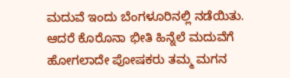ಮದುವೆ ಇಂದು ಬೆಂಗಳೂರಿನಲ್ಲಿ ನಡೆಯಿತು. ಆದರೆ ಕೊರೊನಾ ಭೀತಿ ಹಿನ್ನೆಲೆ ಮದುವೆಗೆ ಹೋಗಲಾದೇ ಪೋಷಕರು ತಮ್ಮ ಮಗನ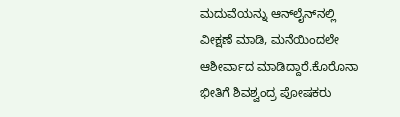ಮದುವೆಯನ್ನು ಆನ್‍ಲೈನ್‍ನಲ್ಲಿ ವೀಕ್ಷಣೆ ಮಾಡಿ, ಮನೆಯಿಂದಲೇ ಆಶೀರ್ವಾದ ಮಾಡಿದ್ದಾರೆ.ಕೊರೊನಾ ಭೀತಿಗೆ ಶಿವಶ್ವಂದ್ರ ಪೋಷಕರು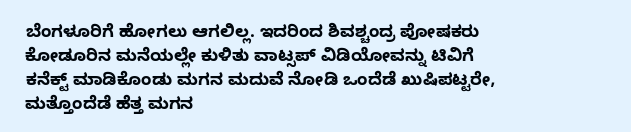ಬೆಂಗಳೂರಿಗೆ ಹೋಗಲು ಆಗಲಿಲ್ಲ. ಇದರಿಂದ ಶಿವಶ್ಚಂದ್ರ ಪೋಷಕರು ಕೋಡೂರಿನ ಮನೆಯಲ್ಲೇ ಕುಳಿತು ವಾಟ್ಸಪ್ ವಿಡಿಯೋವನ್ನು ಟಿವಿಗೆ ಕನೆಕ್ಟ್ ಮಾಡಿಕೊಂಡು ಮಗನ ಮದುವೆ ನೋಡಿ ಒಂದೆಡೆ ಖುಷಿಪಟ್ಟರೇ, ಮತ್ತೊಂದೆಡೆ ಹೆತ್ತ ಮಗನ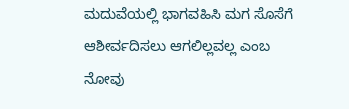ಮದುವೆಯಲ್ಲಿ ಭಾಗವಹಿಸಿ ಮಗ ಸೊಸೆಗೆ ಆಶೀರ್ವದಿಸಲು ಆಗಲಿಲ್ಲವಲ್ಲ ಎಂಬ ನೋವು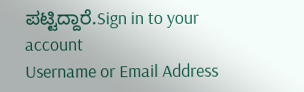ಪಟ್ಟಿದ್ದಾರೆ.Sign in to your account
Username or Email Address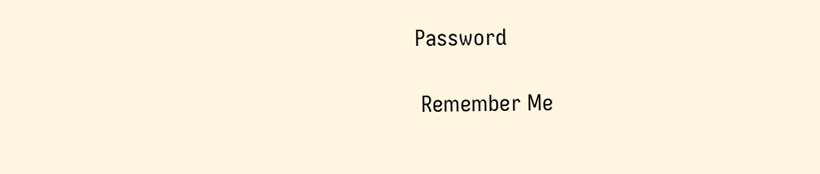Password

 Remember Me